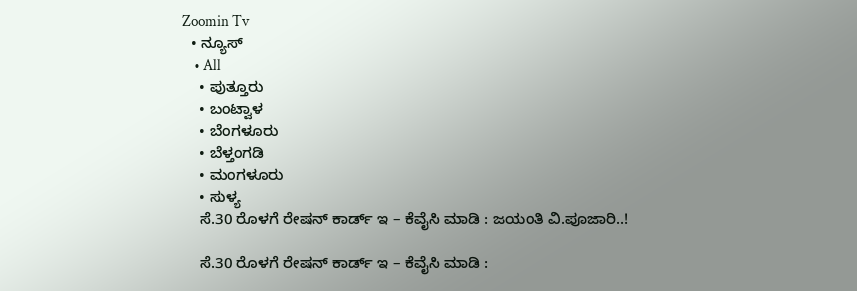Zoomin Tv
  • ನ್ಯೂಸ್
    • All
    • ಪುತ್ತೂರು
    • ಬಂಟ್ವಾಳ
    • ಬೆಂಗಳೂರು
    • ಬೆಳ್ತಂಗಡಿ
    • ಮಂಗಳೂರು
    • ಸುಳ್ಯ
    ಸೆ.30 ರೊಳಗೆ ರೇಷನ್ ಕಾರ್ಡ್ ಇ – ಕೆವೈಸಿ ಮಾಡಿ : ಜಯಂತಿ ವಿ.ಪೂಜಾರಿ..!

    ಸೆ.30 ರೊಳಗೆ ರೇಷನ್ ಕಾರ್ಡ್ ಇ – ಕೆವೈಸಿ ಮಾಡಿ :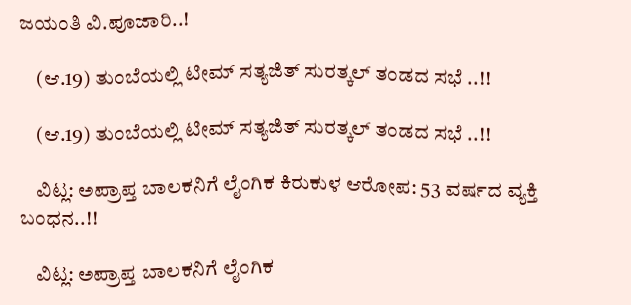ಜಯಂತಿ ವಿ.ಪೂಜಾರಿ..!

    (ಆ.19) ತುಂಬೆಯಲ್ಲಿ ಟೀಮ್ ಸತ್ಯಜಿತ್ ಸುರತ್ಕಲ್ ತಂಡದ ಸಭೆ ..!!

    (ಆ.19) ತುಂಬೆಯಲ್ಲಿ ಟೀಮ್ ಸತ್ಯಜಿತ್ ಸುರತ್ಕಲ್ ತಂಡದ ಸಭೆ ..!!

    ವಿಟ್ಲ: ಅಪ್ರಾಪ್ತ ಬಾಲಕನಿಗೆ ಲೈಂಗಿಕ ಕಿರುಕುಳ ಆರೋಪ: 53 ವರ್ಷದ ವ್ಯಕ್ತಿ ಬಂಧನ..!!

    ವಿಟ್ಲ: ಅಪ್ರಾಪ್ತ ಬಾಲಕನಿಗೆ ಲೈಂಗಿಕ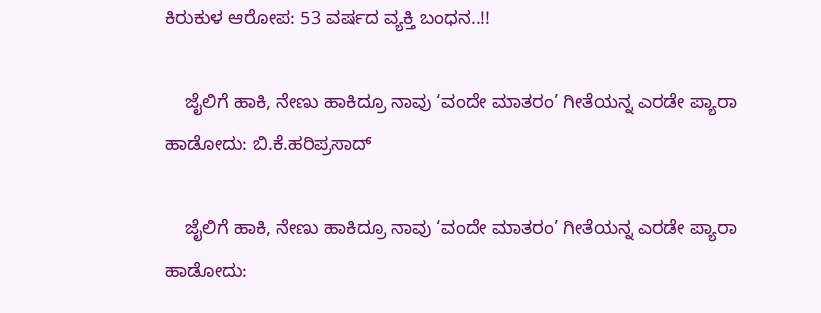ಕಿರುಕುಳ ಆರೋಪ: 53 ವರ್ಷದ ವ್ಯಕ್ತಿ ಬಂಧನ..!!

    ಜೈಲಿಗೆ ಹಾಕಿ, ನೇಣು ಹಾಕಿದ್ರೂ ನಾವು ‘ವಂದೇ ಮಾತರಂ’ ಗೀತೆಯನ್ನ ಎರಡೇ ಪ್ಯಾರಾ ಹಾಡೋದು: ಬಿ.ಕೆ.ಹರಿಪ್ರಸಾದ್‌

    ಜೈಲಿಗೆ ಹಾಕಿ, ನೇಣು ಹಾಕಿದ್ರೂ ನಾವು ‘ವಂದೇ ಮಾತರಂ’ ಗೀತೆಯನ್ನ ಎರಡೇ ಪ್ಯಾರಾ ಹಾಡೋದು: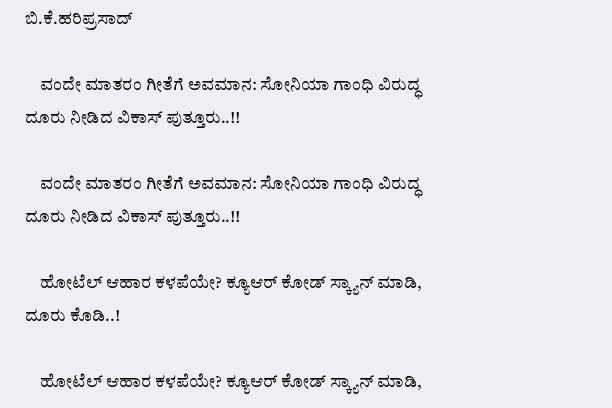ಬಿ.ಕೆ.ಹರಿಪ್ರಸಾದ್‌

    ವಂದೇ ಮಾತರಂ ಗೀತೆಗೆ ಅವಮಾನ: ಸೋನಿಯಾ ಗಾಂಧಿ ವಿರುದ್ಧ ದೂರು ನೀಡಿದ ವಿಕಾಸ್ ಪುತ್ತೂರು..!!

    ವಂದೇ ಮಾತರಂ ಗೀತೆಗೆ ಅವಮಾನ: ಸೋನಿಯಾ ಗಾಂಧಿ ವಿರುದ್ಧ ದೂರು ನೀಡಿದ ವಿಕಾಸ್ ಪುತ್ತೂರು..!!

    ಹೋಟೆಲ್ ಆಹಾರ ಕಳಪೆಯೇ? ಕ್ಯೂಆರ್ ಕೋಡ್ ಸ್ಕ್ಯಾನ್ ಮಾಡಿ, ದೂರು ಕೊಡಿ..!

    ಹೋಟೆಲ್ ಆಹಾರ ಕಳಪೆಯೇ? ಕ್ಯೂಆರ್ ಕೋಡ್ ಸ್ಕ್ಯಾನ್ ಮಾಡಿ,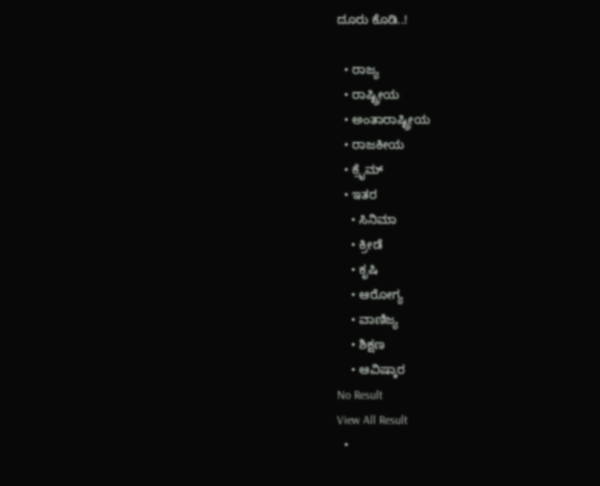ದೂರು ಕೊಡಿ..!

  • ರಾಜ್ಯ
  • ರಾಷ್ಟ್ರೀಯ
  • ಅಂತಾರಾಷ್ಟ್ರೀಯ
  • ರಾಜಕೀಯ
  • ಕ್ರೈಮ್
  • ಇತರ
    • ಸಿನಿಮಾ
    • ಕ್ರೀಡೆ
    • ಕೃಷಿ
    • ಆರೋಗ್ಯ
    • ವಾಣಿಜ್ಯ
    • ಶಿಕ್ಷಣ
    • ಆವಿಷ್ಕಾರ
No Result
View All Result
  •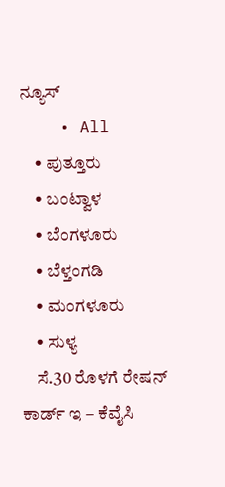ನ್ಯೂಸ್
    • All
    • ಪುತ್ತೂರು
    • ಬಂಟ್ವಾಳ
    • ಬೆಂಗಳೂರು
    • ಬೆಳ್ತಂಗಡಿ
    • ಮಂಗಳೂರು
    • ಸುಳ್ಯ
    ಸೆ.30 ರೊಳಗೆ ರೇಷನ್ ಕಾರ್ಡ್ ಇ – ಕೆವೈಸಿ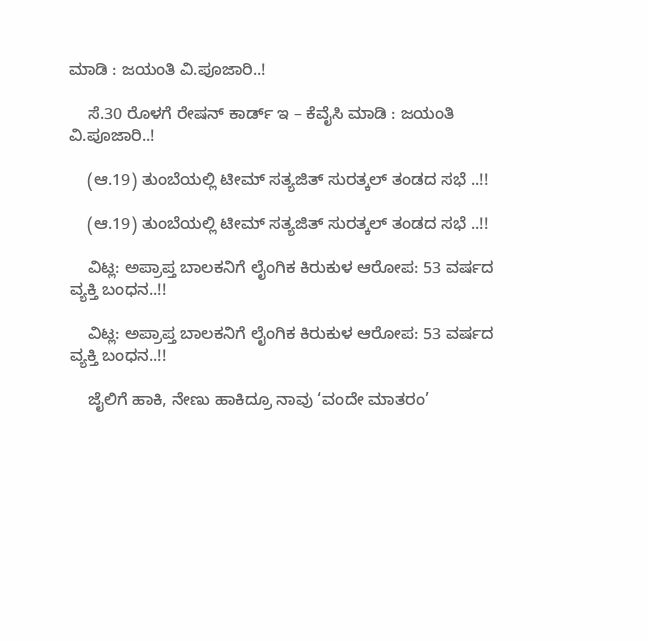ಮಾಡಿ : ಜಯಂತಿ ವಿ.ಪೂಜಾರಿ..!

    ಸೆ.30 ರೊಳಗೆ ರೇಷನ್ ಕಾರ್ಡ್ ಇ – ಕೆವೈಸಿ ಮಾಡಿ : ಜಯಂತಿ ವಿ.ಪೂಜಾರಿ..!

    (ಆ.19) ತುಂಬೆಯಲ್ಲಿ ಟೀಮ್ ಸತ್ಯಜಿತ್ ಸುರತ್ಕಲ್ ತಂಡದ ಸಭೆ ..!!

    (ಆ.19) ತುಂಬೆಯಲ್ಲಿ ಟೀಮ್ ಸತ್ಯಜಿತ್ ಸುರತ್ಕಲ್ ತಂಡದ ಸಭೆ ..!!

    ವಿಟ್ಲ: ಅಪ್ರಾಪ್ತ ಬಾಲಕನಿಗೆ ಲೈಂಗಿಕ ಕಿರುಕುಳ ಆರೋಪ: 53 ವರ್ಷದ ವ್ಯಕ್ತಿ ಬಂಧನ..!!

    ವಿಟ್ಲ: ಅಪ್ರಾಪ್ತ ಬಾಲಕನಿಗೆ ಲೈಂಗಿಕ ಕಿರುಕುಳ ಆರೋಪ: 53 ವರ್ಷದ ವ್ಯಕ್ತಿ ಬಂಧನ..!!

    ಜೈಲಿಗೆ ಹಾಕಿ, ನೇಣು ಹಾಕಿದ್ರೂ ನಾವು ‘ವಂದೇ ಮಾತರಂ’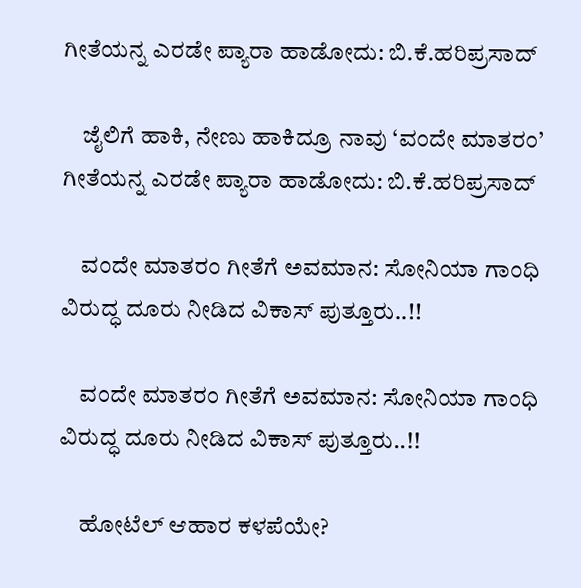ಗೀತೆಯನ್ನ ಎರಡೇ ಪ್ಯಾರಾ ಹಾಡೋದು: ಬಿ.ಕೆ.ಹರಿಪ್ರಸಾದ್‌

    ಜೈಲಿಗೆ ಹಾಕಿ, ನೇಣು ಹಾಕಿದ್ರೂ ನಾವು ‘ವಂದೇ ಮಾತರಂ’ ಗೀತೆಯನ್ನ ಎರಡೇ ಪ್ಯಾರಾ ಹಾಡೋದು: ಬಿ.ಕೆ.ಹರಿಪ್ರಸಾದ್‌

    ವಂದೇ ಮಾತರಂ ಗೀತೆಗೆ ಅವಮಾನ: ಸೋನಿಯಾ ಗಾಂಧಿ ವಿರುದ್ಧ ದೂರು ನೀಡಿದ ವಿಕಾಸ್ ಪುತ್ತೂರು..!!

    ವಂದೇ ಮಾತರಂ ಗೀತೆಗೆ ಅವಮಾನ: ಸೋನಿಯಾ ಗಾಂಧಿ ವಿರುದ್ಧ ದೂರು ನೀಡಿದ ವಿಕಾಸ್ ಪುತ್ತೂರು..!!

    ಹೋಟೆಲ್ ಆಹಾರ ಕಳಪೆಯೇ?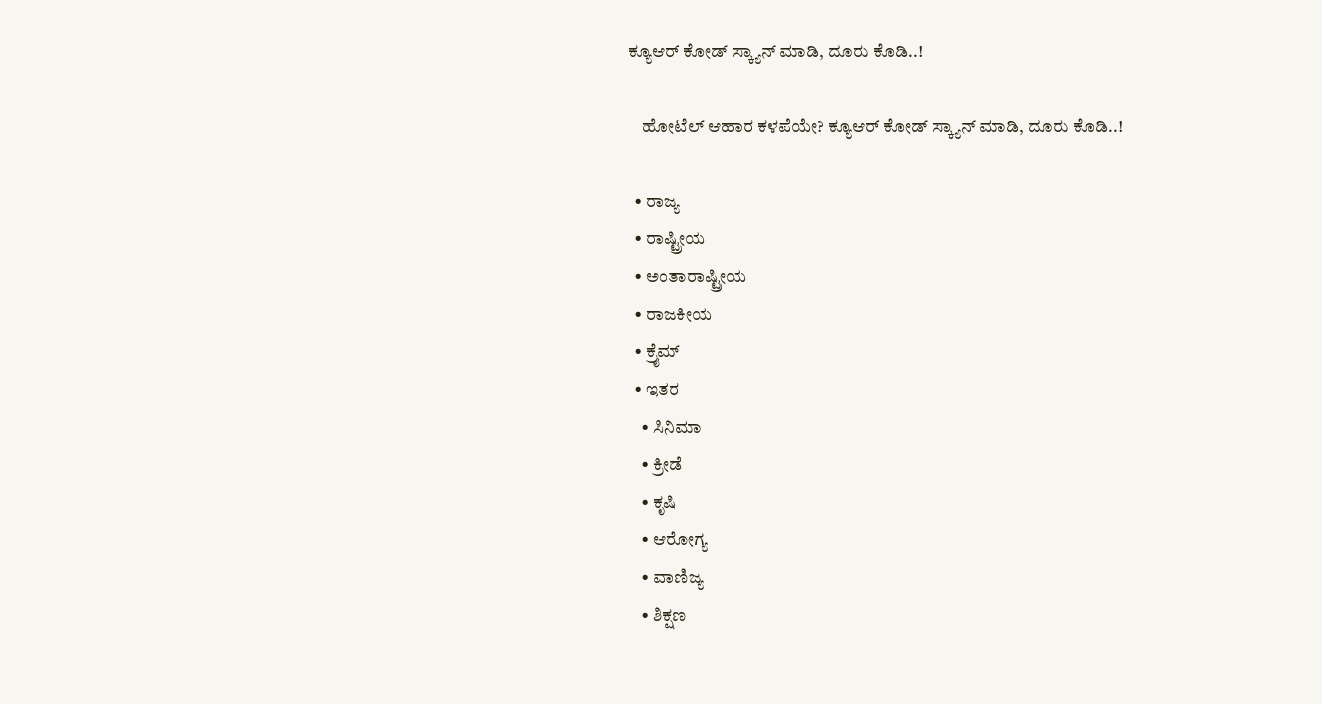ಕ್ಯೂಆರ್ ಕೋಡ್ ಸ್ಕ್ಯಾನ್ ಮಾಡಿ, ದೂರು ಕೊಡಿ..!

    ಹೋಟೆಲ್ ಆಹಾರ ಕಳಪೆಯೇ? ಕ್ಯೂಆರ್ ಕೋಡ್ ಸ್ಕ್ಯಾನ್ ಮಾಡಿ, ದೂರು ಕೊಡಿ..!

  • ರಾಜ್ಯ
  • ರಾಷ್ಟ್ರೀಯ
  • ಅಂತಾರಾಷ್ಟ್ರೀಯ
  • ರಾಜಕೀಯ
  • ಕ್ರೈಮ್
  • ಇತರ
    • ಸಿನಿಮಾ
    • ಕ್ರೀಡೆ
    • ಕೃಷಿ
    • ಆರೋಗ್ಯ
    • ವಾಣಿಜ್ಯ
    • ಶಿಕ್ಷಣ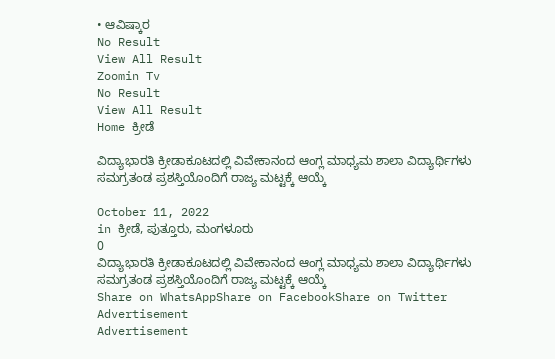• ಆವಿಷ್ಕಾರ
No Result
View All Result
Zoomin Tv
No Result
View All Result
Home ಕ್ರೀಡೆ

ವಿದ್ಯಾಭಾರತಿ ಕ್ರೀಡಾಕೂಟದಲ್ಲಿ ವಿವೇಕಾನಂದ ಆಂಗ್ಲ ಮಾಧ್ಯಮ ಶಾಲಾ ವಿದ್ಯಾರ್ಥಿಗಳು ಸಮಗ್ರತಂಡ ಪ್ರಶಸ್ತಿಯೊಂದಿಗೆ ರಾಜ್ಯ ಮಟ್ಟಕ್ಕೆ ಆಯ್ಕೆ

October 11, 2022
in ಕ್ರೀಡೆ, ಪುತ್ತೂರು, ಮಂಗಳೂರು
0
ವಿದ್ಯಾಭಾರತಿ ಕ್ರೀಡಾಕೂಟದಲ್ಲಿ ವಿವೇಕಾನಂದ ಆಂಗ್ಲ ಮಾಧ್ಯಮ ಶಾಲಾ ವಿದ್ಯಾರ್ಥಿಗಳು ಸಮಗ್ರತಂಡ ಪ್ರಶಸ್ತಿಯೊಂದಿಗೆ ರಾಜ್ಯ ಮಟ್ಟಕ್ಕೆ ಆಯ್ಕೆ
Share on WhatsAppShare on FacebookShare on Twitter
Advertisement
Advertisement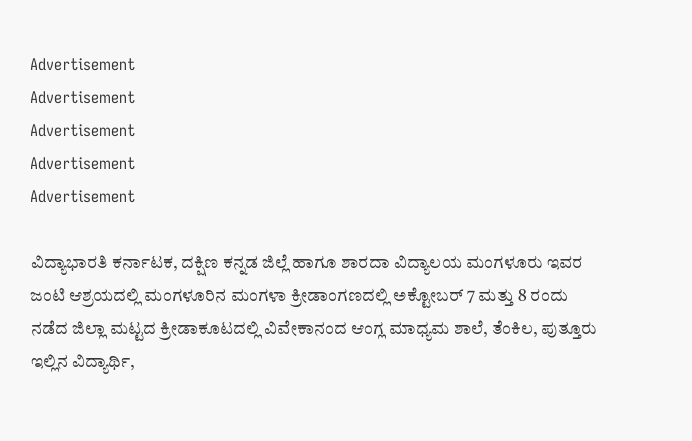Advertisement
Advertisement
Advertisement
Advertisement
Advertisement

ವಿದ್ಯಾಭಾರತಿ ಕರ್ನಾಟಕ, ದಕ್ಷಿಣ ಕನ್ನಡ ಜಿಲ್ಲೆ ಹಾಗೂ ಶಾರದಾ ವಿದ್ಯಾಲಯ ಮಂಗಳೂರು ಇವರ ಜಂಟಿ ಆಶ್ರಯದಲ್ಲಿ ಮಂಗಳೂರಿನ ಮಂಗಳಾ ಕ್ರೀಡಾಂಗಣದಲ್ಲಿ ಅಕ್ಟೋಬರ್ 7 ಮತ್ತು 8 ರಂದು ನಡೆದ ಜಿಲ್ಲಾ ಮಟ್ಟದ ಕ್ರೀಡಾಕೂಟದಲ್ಲಿ ವಿವೇಕಾನಂದ ಆಂಗ್ಲ ಮಾಧ್ಯಮ ಶಾಲೆ, ತೆಂಕಿಲ, ಪುತ್ತೂರು ಇಲ್ಲಿನ ವಿದ್ಯಾರ್ಥಿ,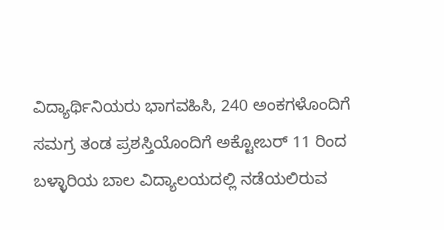ವಿದ್ಯಾರ್ಥಿನಿಯರು ಭಾಗವಹಿಸಿ, 240 ಅಂಕಗಳೊಂದಿಗೆ ಸಮಗ್ರ ತಂಡ ಪ್ರಶಸ್ತಿಯೊಂದಿಗೆ ಅಕ್ಟೋಬರ್ 11 ರಿಂದ ಬಳ್ಳಾರಿಯ ಬಾಲ ವಿದ್ಯಾಲಯದಲ್ಲಿ ನಡೆಯಲಿರುವ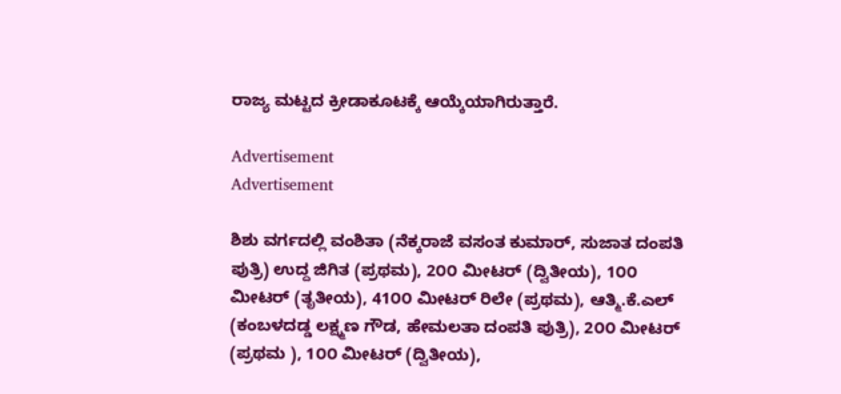ರಾಜ್ಯ ಮಟ್ಟದ ಕ್ರೀಡಾಕೂಟಕ್ಕೆ ಆಯ್ಕೆಯಾಗಿರುತ್ತಾರೆ.

Advertisement
Advertisement

ಶಿಶು ವರ್ಗದಲ್ಲಿ ವಂಶಿತಾ (ನೆಕ್ಕರಾಜೆ ವಸಂತ ಕುಮಾರ್, ಸುಜಾತ ದಂಪತಿ ಪುತ್ರಿ) ಉದ್ದ ಜಿಗಿತ (ಪ್ರಥಮ), 2೦೦ ಮೀಟರ್ (ದ್ವಿತೀಯ), 1೦೦ ಮೀಟರ್ (ತೃತೀಯ), 41೦೦ ಮೀಟರ್ ರಿಲೇ (ಪ್ರಥಮ), ಆತ್ಮಿ.ಕೆ.ಎಲ್ (ಕಂಬಳದಡ್ಡ ಲಕ್ಷ್ಮಣ ಗೌಡ, ಹೇಮಲತಾ ದಂಪತಿ ಪುತ್ರಿ), 2೦೦ ಮೀಟರ್ (ಪ್ರಥಮ ), 1೦೦ ಮೀಟರ್ (ದ್ವಿತೀಯ),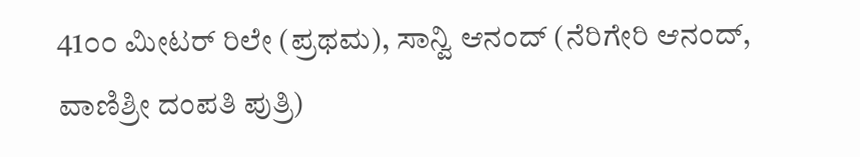41೦೦ ಮೀಟರ್ ರಿಲೇ (ಪ್ರಥಮ), ಸಾನ್ವಿ ಆನಂದ್ (ನೆರಿಗೇರಿ ಆನಂದ್, ವಾಣಿಶ್ರೀ ದಂಪತಿ ಪುತ್ರಿ)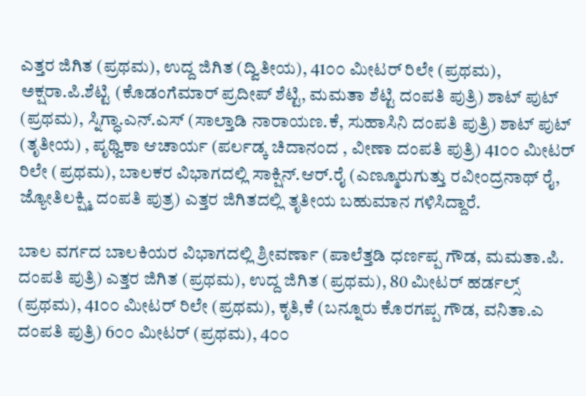ಎತ್ತರ ಜಿಗಿತ (ಪ್ರಥಮ), ಉದ್ದ ಜಿಗಿತ (ದ್ವಿತೀಯ), 41೦೦ ಮೀಟರ್ ರಿಲೇ (ಪ್ರಥಮ), ಅಕ್ಷರಾ.ಪಿ.ಶೆಟ್ಟಿ (ಕೊಡಂಗೆಮಾರ್ ಪ್ರದೀಪ್ ಶೆಟ್ಟಿ, ಮಮತಾ ಶೆಟ್ಟಿ ದಂಪತಿ ಪುತ್ರಿ) ಶಾಟ್ ಪುಟ್ (ಪ್ರಥಮ), ಸ್ನಿಗ್ಧಾ.ಎನ್.ಎಸ್ (ಸಾಲ್ತಾಡಿ ನಾರಾಯಣ.ಕೆ, ಸುಹಾಸಿನಿ ದಂಪತಿ ಪುತ್ರಿ) ಶಾಟ್ ಪುಟ್ (ತೃತೀಯ) , ಪೃಥ್ವಿಕಾ ಆಚಾರ್ಯ (ಪರ್ಲಡ್ಕ ಚಿದಾನಂದ , ವೀಣಾ ದಂಪತಿ ಪುತ್ರಿ) 41೦೦ ಮೀಟರ್ ರಿಲೇ (ಪ್ರಥಮ), ಬಾಲಕರ ವಿಭಾಗದಲ್ಲಿ ಸಾಕ್ಷಿನ್.ಆರ್.ರೈ (ಎಣ್ಮೂರುಗುತ್ತು ರವೀಂದ್ರನಾಥ್ ರೈ, ಜ್ಯೋತಿಲಕ್ಷ್ಮಿ ದಂಪತಿ ಪುತ್ರ) ಎತ್ತರ ಜಿಗಿತದಲ್ಲಿ ತೃತೀಯ ಬಹುಮಾನ ಗಳಿಸಿದ್ದಾರೆ.

ಬಾಲ ವರ್ಗದ ಬಾಲಕಿಯರ ವಿಭಾಗದಲ್ಲಿ ಶ್ರೀವರ್ಣಾ (ಪಾಲೆತ್ತಡಿ ಧರ್ಣಪ್ಪ ಗೌಡ, ಮಮತಾ.ಪಿ. ದಂಪತಿ ಪುತ್ರಿ) ಎತ್ತರ ಜಿಗಿತ (ಪ್ರಥಮ), ಉದ್ದ ಜಿಗಿತ (ಪ್ರಥಮ), 80 ಮೀಟರ್ ಹರ್ಡಲ್ಸ್ (ಪ್ರಥಮ), 41೦೦ ಮೀಟರ್ ರಿಲೇ (ಪ್ರಥಮ), ಕೃತಿ,ಕೆ (ಬನ್ನೂರು ಕೊರಗಪ್ಪ ಗೌಡ, ವನಿತಾ.ಎ ದಂಪತಿ ಪುತ್ರಿ) 6೦೦ ಮೀಟರ್ (ಪ್ರಥಮ), 4೦೦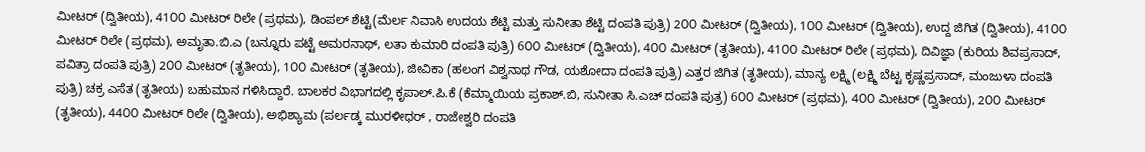ಮೀಟರ್ (ದ್ವಿತೀಯ), 41೦೦ ಮೀಟರ್ ರಿಲೇ (ಪ್ರಥಮ), ಡಿಂಪಲ್ ಶೆಟ್ಟಿ(ಮೆರ್ಲ ನಿವಾಸಿ ಉದಯ ಶೆಟ್ಟಿ ಮತ್ತು ಸುನೀತಾ ಶೆಟ್ಟಿ ದಂಪತಿ ಪುತ್ರಿ) 2೦೦ ಮೀಟರ್ (ದ್ವಿತೀಯ), 1೦೦ ಮೀಟರ್ (ದ್ವಿತೀಯ), ಉದ್ದ ಜಿಗಿತ (ದ್ವಿತೀಯ), 41೦೦ ಮೀಟರ್ ರಿಲೇ (ಪ್ರಥಮ), ಅಮೃತಾ.ಬಿ.ಎ (ಬನ್ನೂರು ಪಟ್ಟೆ ಅಮರನಾಥ್, ಲತಾ ಕುಮಾರಿ ದಂಪತಿ ಪುತ್ರಿ) 6೦೦ ಮೀಟರ್ (ದ್ವಿತೀಯ), 4೦೦ ಮೀಟರ್ (ತೃತೀಯ), 41೦೦ ಮೀಟರ್ ರಿಲೇ (ಪ್ರಥಮ), ದಿವಿಜ್ಞಾ (ಕುರಿಯ ಶಿವಪ್ರಸಾದ್, ಪವಿತ್ರಾ ದಂಪತಿ ಪುತ್ರಿ) 2೦೦ ಮೀಟರ್ (ತೃತೀಯ), 1೦೦ ಮೀಟರ್ (ತೃತೀಯ), ಜೀವಿಕಾ (ಹಲಂಗ ವಿಶ್ವನಾಥ ಗೌಡ, ಯಶೋದಾ ದಂಪತಿ ಪುತ್ರಿ) ಎತ್ತರ ಜಿಗಿತ (ತೃತೀಯ), ಮಾನ್ಯ ಲಕ್ಷ್ಮಿ (ಲಕ್ಷ್ಮಿ ಬೆಟ್ಟ ಕೃಷ್ಣಪ್ರಸಾದ್, ಮಂಜುಳಾ ದಂಪತಿ ಪುತ್ರಿ) ಚಕ್ರ ಎಸೆತ (ತೃತೀಯ) ಬಹುಮಾನ ಗಳಿಸಿದ್ದಾರೆ. ಬಾಲಕರ ವಿಭಾಗದಲ್ಲಿ ಕೃಪಾಲ್.ಪಿ.ಕೆ (ಕೆಮ್ಮಾಯಿಯ ಪ್ರಕಾಶ್.ಬಿ, ಸುನೀತಾ ಸಿ.ಎಚ್ ದಂಪತಿ ಪುತ್ರ) 6೦೦ ಮೀಟರ್ (ಪ್ರಥಮ), 4೦೦ ಮೀಟರ್ (ದ್ವಿತೀಯ), 2೦೦ ಮೀಟರ್ (ತೃತೀಯ), 44೦೦ ಮೀಟರ್ ರಿಲೇ (ದ್ವಿತೀಯ), ಅಭಿಶ್ಯಾಮ (ಪರ್ಲಡ್ಕ ಮುರಳೀಧರ್ , ರಾಜೇಶ್ವರಿ ದಂಪತಿ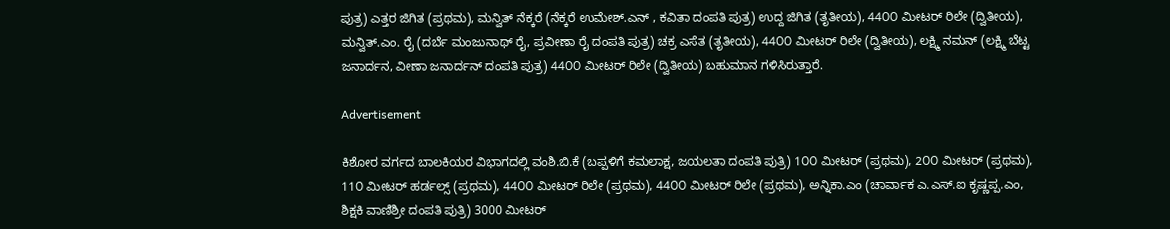ಪುತ್ರ) ಎತ್ತರ ಜಿಗಿತ (ಪ್ರಥಮ), ಮನ್ವಿತ್ ನೆಕ್ಕರೆ (ನೆಕ್ಕರೆ ಉಮೇಶ್.ಎನ್ , ಕವಿತಾ ದಂಪತಿ ಪುತ್ರ) ಉದ್ದ ಜಿಗಿತ (ತೃತೀಯ), 44೦೦ ಮೀಟರ್ ರಿಲೇ (ದ್ವಿತೀಯ), ಮನ್ವಿತ್.ಎಂ. ರೈ (ದರ್ಬೆ ಮಂಜುನಾಥ್ ರೈ, ಪ್ರವೀಣಾ ರೈ ದಂಪತಿ ಪುತ್ರ) ಚಕ್ರ ಎಸೆತ (ತೃತೀಯ), 44೦೦ ಮೀಟರ್ ರಿಲೇ (ದ್ವಿತೀಯ), ಲಕ್ಷ್ಮಿ ನಮನ್ (ಲಕ್ಷ್ಮಿ ಬೆಟ್ಟ ಜನಾರ್ದನ, ವೀಣಾ ಜನಾರ್ದನ್ ದಂಪತಿ ಪುತ್ರ) 44೦೦ ಮೀಟರ್ ರಿಲೇ (ದ್ವಿತೀಯ) ಬಹುಮಾನ ಗಳಿಸಿರುತ್ತಾರೆ.

Advertisement

ಕಿಶೋರ ವರ್ಗದ ಬಾಲಕಿಯರ ವಿಭಾಗದಲ್ಲಿ ವಂಶಿ.ಬಿ.ಕೆ (ಬಪ್ಪಳಿಗೆ ಕಮಲಾಕ್ಷ, ಜಯಲತಾ ದಂಪತಿ ಪುತ್ರಿ) 1೦೦ ಮೀಟರ್ (ಪ್ರಥಮ), 2೦೦ ಮೀಟರ್ (ಪ್ರಥಮ), 11೦ ಮೀಟರ್ ಹರ್ಡಲ್ಸ್ (ಪ್ರಥಮ), 44೦೦ ಮೀಟರ್ ರಿಲೇ (ಪ್ರಥಮ), 44೦೦ ಮೀಟರ್ ರಿಲೇ (ಪ್ರಥಮ), ಅನ್ನಿಕಾ.ಎಂ (ಚಾರ್ವಾಕ ಎ.ಎಸ್.ಐ ಕೃಷ್ಣಪ್ಪ.ಎಂ, ಶಿಕ್ಷಕಿ ವಾಣಿಶ್ರೀ ದಂಪತಿ ಪುತ್ರಿ) 3000 ಮೀಟರ್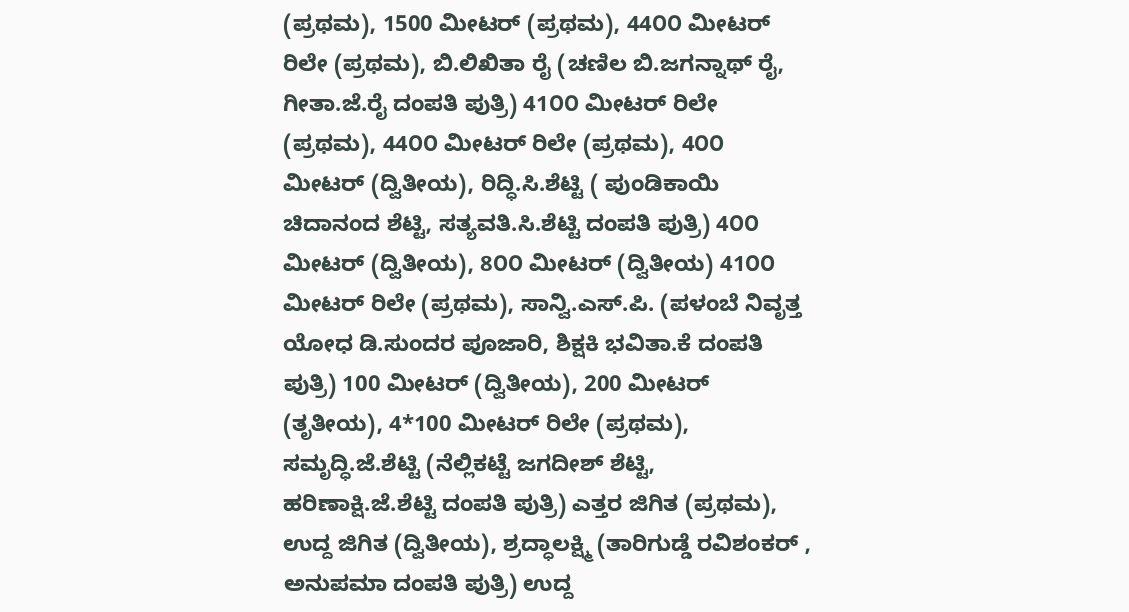(ಪ್ರಥಮ), 1500 ಮೀಟರ್ (ಪ್ರಥಮ), 44೦೦ ಮೀಟರ್ ರಿಲೇ (ಪ್ರಥಮ), ಬಿ.ಲಿಖಿತಾ ರೈ (ಚಣಿಲ ಬಿ.ಜಗನ್ನಾಥ್ ರೈ, ಗೀತಾ.ಜೆ.ರೈ ದಂಪತಿ ಪುತ್ರಿ) 41೦೦ ಮೀಟರ್ ರಿಲೇ (ಪ್ರಥಮ), 44೦೦ ಮೀಟರ್ ರಿಲೇ (ಪ್ರಥಮ), 4೦೦ ಮೀಟರ್ (ದ್ವಿತೀಯ), ರಿದ್ಧಿ.ಸಿ.ಶೆಟ್ಟಿ ( ಪುಂಡಿಕಾಯಿ ಚಿದಾನಂದ ಶೆಟ್ಟಿ, ಸತ್ಯವತಿ.ಸಿ.ಶೆಟ್ಟಿ ದಂಪತಿ ಪುತ್ರಿ) 4೦೦ ಮೀಟರ್ (ದ್ವಿತೀಯ), 8೦೦ ಮೀಟರ್ (ದ್ವಿತೀಯ) 41೦೦ ಮೀಟರ್ ರಿಲೇ (ಪ್ರಥಮ), ಸಾನ್ವಿ.ಎಸ್.ಪಿ. (ಪಳಂಬೆ ನಿವೃತ್ತ ಯೋಧ ಡಿ.ಸುಂದರ ಪೂಜಾರಿ, ಶಿಕ್ಷಕಿ ಭವಿತಾ.ಕೆ ದಂಪತಿ ಪುತ್ರಿ) 100 ಮೀಟರ್ (ದ್ವಿತೀಯ), 200 ಮೀಟರ್ (ತೃತೀಯ), 4*100 ಮೀಟರ್ ರಿಲೇ (ಪ್ರಥಮ), ಸಮೃದ್ಧಿ.ಜೆ.ಶೆಟ್ಟಿ (ನೆಲ್ಲಿಕಟ್ಟೆ ಜಗದೀಶ್ ಶೆಟ್ಟಿ, ಹರಿಣಾಕ್ಷಿ.ಜೆ.ಶೆಟ್ಟಿ ದಂಪತಿ ಪುತ್ರಿ) ಎತ್ತರ ಜಿಗಿತ (ಪ್ರಥಮ), ಉದ್ದ ಜಿಗಿತ (ದ್ವಿತೀಯ), ಶ್ರದ್ಧಾಲಕ್ಷ್ಮಿ (ತಾರಿಗುಡ್ಡೆ ರವಿಶಂಕರ್ , ಅನುಪಮಾ ದಂಪತಿ ಪುತ್ರಿ) ಉದ್ದ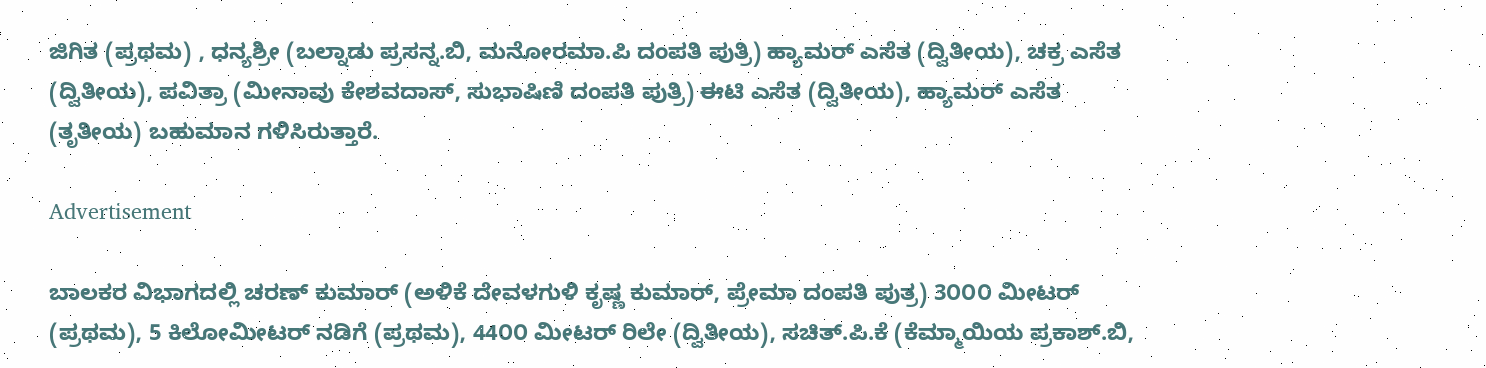ಜಿಗಿತ (ಪ್ರಥಮ) , ಧನ್ಯಶ್ರೀ (ಬಲ್ನಾಡು ಪ್ರಸನ್ನ.ಬಿ, ಮನೋರಮಾ.ಪಿ ದಂಪತಿ ಪುತ್ರಿ) ಹ್ಯಾಮರ್ ಎಸೆತ (ದ್ವಿತೀಯ), ಚಕ್ರ ಎಸೆತ (ದ್ವಿತೀಯ), ಪವಿತ್ರಾ (ಮೀನಾವು ಕೇಶವದಾಸ್, ಸುಭಾಷಿಣಿ ದಂಪತಿ ಪುತ್ರಿ) ಈಟಿ ಎಸೆತ (ದ್ವಿತೀಯ), ಹ್ಯಾಮರ್ ಎಸೆತ (ತೃತೀಯ) ಬಹುಮಾನ ಗಳಿಸಿರುತ್ತಾರೆ.

Advertisement

ಬಾಲಕರ ವಿಭಾಗದಲ್ಲಿ ಚರಣ್ ಕುಮಾರ್ (ಅಳಿಕೆ ದೇವಳಗುಳಿ ಕೃಷ್ಣ ಕುಮಾರ್, ಪ್ರೇಮಾ ದಂಪತಿ ಪುತ್ರ) 3೦೦೦ ಮೀಟರ್ (ಪ್ರಥಮ), 5 ಕಿಲೋಮೀಟರ್ ನಡಿಗೆ (ಪ್ರಥಮ), 44೦೦ ಮೀಟರ್ ರಿಲೇ (ದ್ವಿತೀಯ), ಸಚಿತ್.ಪಿ.ಕೆ (ಕೆಮ್ಮಾಯಿಯ ಪ್ರಕಾಶ್.ಬಿ,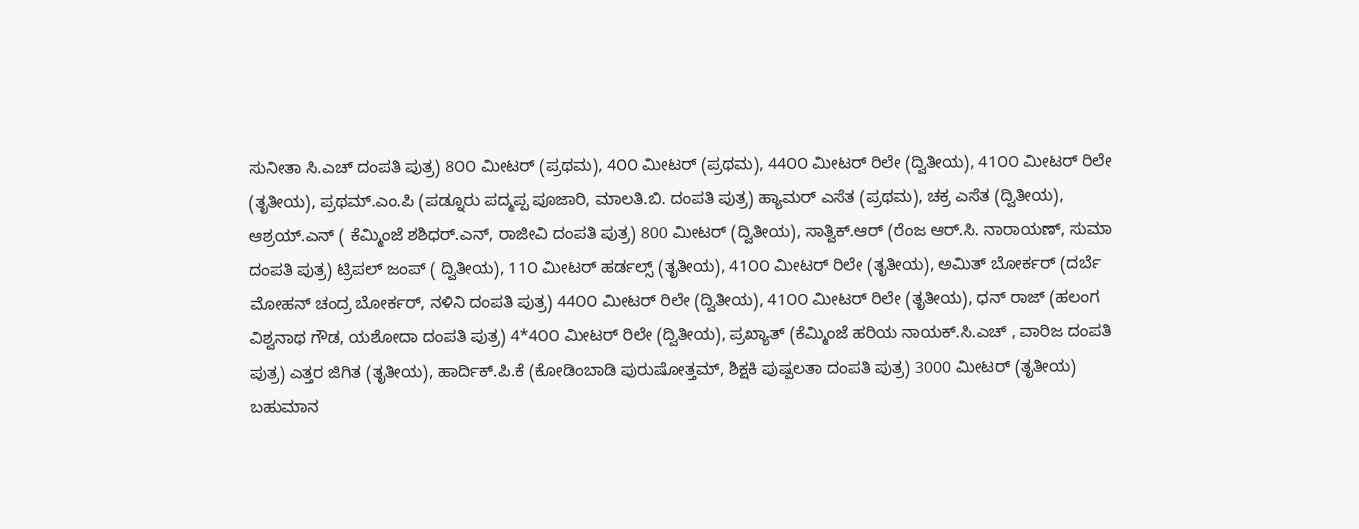ಸುನೀತಾ ಸಿ.ಎಚ್ ದಂಪತಿ ಪುತ್ರ) 8೦೦ ಮೀಟರ್ (ಪ್ರಥಮ), 4೦೦ ಮೀಟರ್ (ಪ್ರಥಮ), 44೦೦ ಮೀಟರ್ ರಿಲೇ (ದ್ವಿತೀಯ), 41೦೦ ಮೀಟರ್ ರಿಲೇ (ತೃತೀಯ), ಪ್ರಥಮ್.ಎಂ.ಪಿ (ಪಡ್ನೂರು ಪದ್ಮಪ್ಪ ಪೂಜಾರಿ, ಮಾಲತಿ.ಬಿ. ದಂಪತಿ ಪುತ್ರ) ಹ್ಯಾಮರ್ ಎಸೆತ (ಪ್ರಥಮ), ಚಕ್ರ ಎಸೆತ (ದ್ವಿತೀಯ), ಆಶ್ರಯ್.ಎನ್ ( ಕೆಮ್ಮಿಂಜೆ ಶಶಿಧರ್.ಎನ್, ರಾಜೀವಿ ದಂಪತಿ ಪುತ್ರ) 800 ಮೀಟರ್ (ದ್ವಿತೀಯ), ಸಾತ್ವಿಕ್.ಆರ್ (ರೆಂಜ ಆರ್.ಸಿ. ನಾರಾಯಣ್, ಸುಮಾ ದಂಪತಿ ಪುತ್ರ) ಟ್ರಿಪಲ್ ಜಂಪ್ ( ದ್ವಿತೀಯ), 11೦ ಮೀಟರ್ ಹರ್ಡಲ್ಸ್ (ತೃತೀಯ), 41೦೦ ಮೀಟರ್ ರಿಲೇ (ತೃತೀಯ), ಅಮಿತ್ ಬೋರ್ಕರ್ (ದರ್ಬೆ ಮೋಹನ್ ಚಂದ್ರ ಬೋರ್ಕರ್, ನಳಿನಿ ದಂಪತಿ ಪುತ್ರ) 44೦೦ ಮೀಟರ್ ರಿಲೇ (ದ್ವಿತೀಯ), 41೦೦ ಮೀಟರ್ ರಿಲೇ (ತೃತೀಯ), ಧನ್ ರಾಜ್ (ಹಲಂಗ ವಿಶ್ವನಾಥ ಗೌಡ, ಯಶೋದಾ ದಂಪತಿ ಪುತ್ರ) 4*4೦೦ ಮೀಟರ್ ರಿಲೇ (ದ್ವಿತೀಯ), ಪ್ರಖ್ಯಾತ್ (ಕೆಮ್ಮಿಂಜೆ ಹರಿಯ ನಾಯಕ್.ಸಿ.ಎಚ್ , ವಾರಿಜ ದಂಪತಿ ಪುತ್ರ) ಎತ್ತರ ಜಿಗಿತ (ತೃತೀಯ), ಹಾರ್ದಿಕ್.ಪಿ.ಕೆ (ಕೋಡಿಂಬಾಡಿ ಪುರುಷೋತ್ತಮ್, ಶಿಕ್ಷಕಿ ಪುಷ್ಪಲತಾ ದಂಪತಿ ಪುತ್ರ) 3000 ಮೀಟರ್ (ತೃತೀಯ) ಬಹುಮಾನ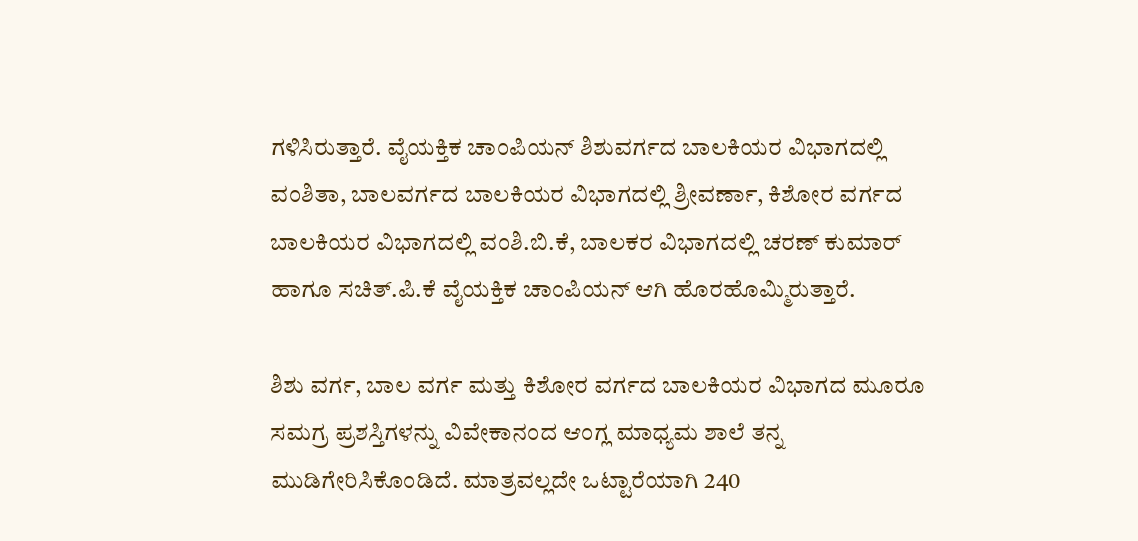ಗಳಿಸಿರುತ್ತಾರೆ. ವೈಯಕ್ತಿಕ ಚಾಂಪಿಯನ್ ಶಿಶುವರ್ಗದ ಬಾಲಕಿಯರ ವಿಭಾಗದಲ್ಲಿ ವಂಶಿತಾ, ಬಾಲವರ್ಗದ ಬಾಲಕಿಯರ ವಿಭಾಗದಲ್ಲಿ ಶ್ರೀವರ್ಣಾ, ಕಿಶೋರ ವರ್ಗದ ಬಾಲಕಿಯರ ವಿಭಾಗದಲ್ಲಿ ವಂಶಿ.ಬಿ.ಕೆ, ಬಾಲಕರ ವಿಭಾಗದಲ್ಲಿ ಚರಣ್ ಕುಮಾರ್ ಹಾಗೂ ಸಚಿತ್.ಪಿ.ಕೆ ವೈಯಕ್ತಿಕ ಚಾಂಪಿಯನ್ ಆಗಿ ಹೊರಹೊಮ್ಮಿರುತ್ತಾರೆ.

ಶಿಶು ವರ್ಗ, ಬಾಲ ವರ್ಗ ಮತ್ತು ಕಿಶೋರ ವರ್ಗದ ಬಾಲಕಿಯರ ವಿಭಾಗದ ಮೂರೂ ಸಮಗ್ರ ಪ್ರಶಸ್ತಿಗಳನ್ನು ವಿವೇಕಾನಂದ ಆಂಗ್ಲ ಮಾಧ್ಯಮ ಶಾಲೆ ತನ್ನ ಮುಡಿಗೇರಿಸಿಕೊಂಡಿದೆ. ಮಾತ್ರವಲ್ಲದೇ ಒಟ್ಟಾರೆಯಾಗಿ 240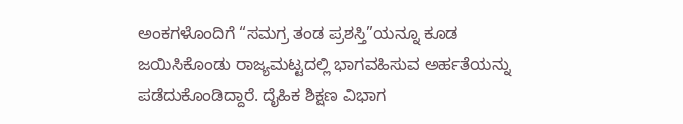ಅಂಕಗಳೊಂದಿಗೆ “ಸಮಗ್ರ ತಂಡ ಪ್ರಶಸ್ತಿ”ಯನ್ನೂ ಕೂಡ ಜಯಿಸಿಕೊಂಡು ರಾಜ್ಯಮಟ್ಟದಲ್ಲಿ ಭಾಗವಹಿಸುವ ಅರ್ಹತೆಯನ್ನು ಪಡೆದುಕೊಂಡಿದ್ದಾರೆ. ದೈಹಿಕ ಶಿಕ್ಷಣ ವಿಭಾಗ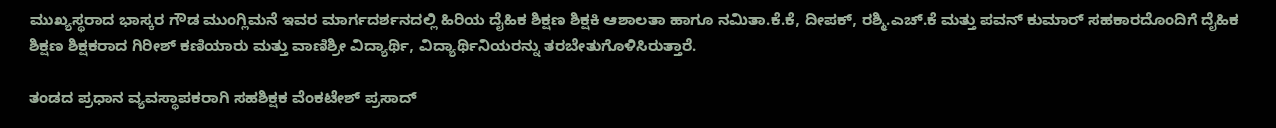ಮುಖ್ಯಸ್ಥರಾದ ಭಾಸ್ಕರ ಗೌಡ ಮುಂಗ್ಲಿಮನೆ ಇವರ ಮಾರ್ಗದರ್ಶನದಲ್ಲಿ ಹಿರಿಯ ದೈಹಿಕ ಶಿಕ್ಷಣ ಶಿಕ್ಷಕಿ ಆಶಾಲತಾ ಹಾಗೂ ನಮಿತಾ.ಕೆ.ಕೆ, ದೀಪಕ್, ರಶ್ಮಿ.ಎಚ್.ಕೆ ಮತ್ತು ಪವನ್ ಕುಮಾರ್ ಸಹಕಾರದೊಂದಿಗೆ ದೈಹಿಕ ಶಿಕ್ಷಣ ಶಿಕ್ಷಕರಾದ ಗಿರೀಶ್ ಕಣಿಯಾರು ಮತ್ತು ವಾಣಿಶ್ರೀ ವಿದ್ಯಾರ್ಥಿ, ವಿದ್ಯಾರ್ಥಿನಿಯರನ್ನು ತರಬೇತುಗೊಳಿಸಿರುತ್ತಾರೆ.

ತಂಡದ ಪ್ರಧಾನ ವ್ಯವಸ್ಥಾಪಕರಾಗಿ ಸಹಶಿಕ್ಷಕ ವೆಂಕಟೇಶ್ ಪ್ರಸಾದ್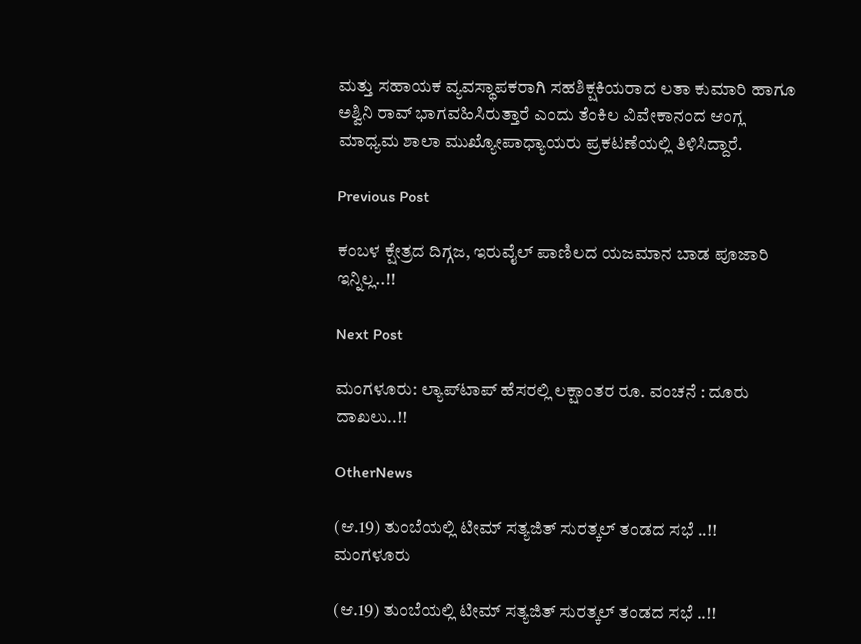ಮತ್ತು ಸಹಾಯಕ ವ್ಯವಸ್ಥಾಪಕರಾಗಿ ಸಹಶಿಕ್ಷಕಿಯರಾದ ಲತಾ ಕುಮಾರಿ ಹಾಗೂ ಅಶ್ವಿನಿ ರಾವ್ ಭಾಗವಹಿಸಿರುತ್ತಾರೆ ಎಂದು ತೆಂಕಿಲ ವಿವೇಕಾನಂದ ಆಂಗ್ಲ ಮಾಧ್ಯಮ ಶಾಲಾ ಮುಖ್ಯೋಪಾಧ್ಯಾಯರು ಪ್ರಕಟಣೆಯಲ್ಲಿ ತಿಳಿಸಿದ್ದಾರೆ.

Previous Post

ಕಂಬಳ ಕ್ಷೇತ್ರದ ದಿಗ್ಗಜ, ಇರುವೈಲ್ ಪಾಣಿಲದ ಯಜಮಾನ ಬಾಡ ಪೂಜಾರಿ ಇನ್ನಿಲ್ಲ..!!

Next Post

ಮಂಗಳೂರು: ಲ್ಯಾಪ್‌ಟಾಪ್‌ ಹೆಸರಲ್ಲಿ ಲಕ್ಷಾಂತರ ರೂ. ವಂಚನೆ : ದೂರು ದಾಖಲು..!!

OtherNews

(ಆ.19) ತುಂಬೆಯಲ್ಲಿ ಟೀಮ್ ಸತ್ಯಜಿತ್ ಸುರತ್ಕಲ್ ತಂಡದ ಸಭೆ ..!!
ಮಂಗಳೂರು

(ಆ.19) ತುಂಬೆಯಲ್ಲಿ ಟೀಮ್ ಸತ್ಯಜಿತ್ ಸುರತ್ಕಲ್ ತಂಡದ ಸಭೆ ..!!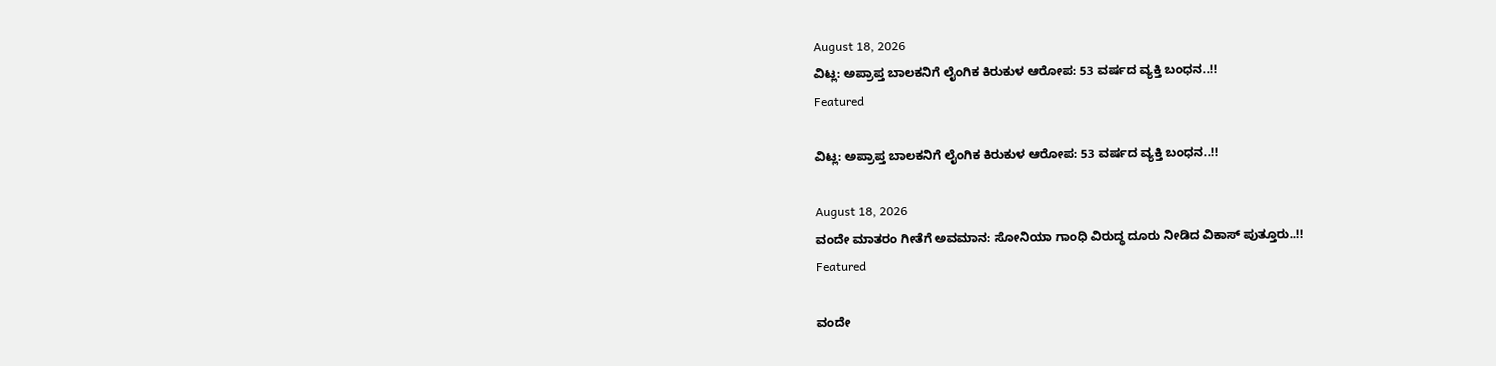August 18, 2026
ವಿಟ್ಲ: ಅಪ್ರಾಪ್ತ ಬಾಲಕನಿಗೆ ಲೈಂಗಿಕ ಕಿರುಕುಳ ಆರೋಪ: 53 ವರ್ಷದ ವ್ಯಕ್ತಿ ಬಂಧನ..!!
Featured

ವಿಟ್ಲ: ಅಪ್ರಾಪ್ತ ಬಾಲಕನಿಗೆ ಲೈಂಗಿಕ ಕಿರುಕುಳ ಆರೋಪ: 53 ವರ್ಷದ ವ್ಯಕ್ತಿ ಬಂಧನ..!!

August 18, 2026
ವಂದೇ ಮಾತರಂ ಗೀತೆಗೆ ಅವಮಾನ: ಸೋನಿಯಾ ಗಾಂಧಿ ವಿರುದ್ಧ ದೂರು ನೀಡಿದ ವಿಕಾಸ್ ಪುತ್ತೂರು..!!
Featured

ವಂದೇ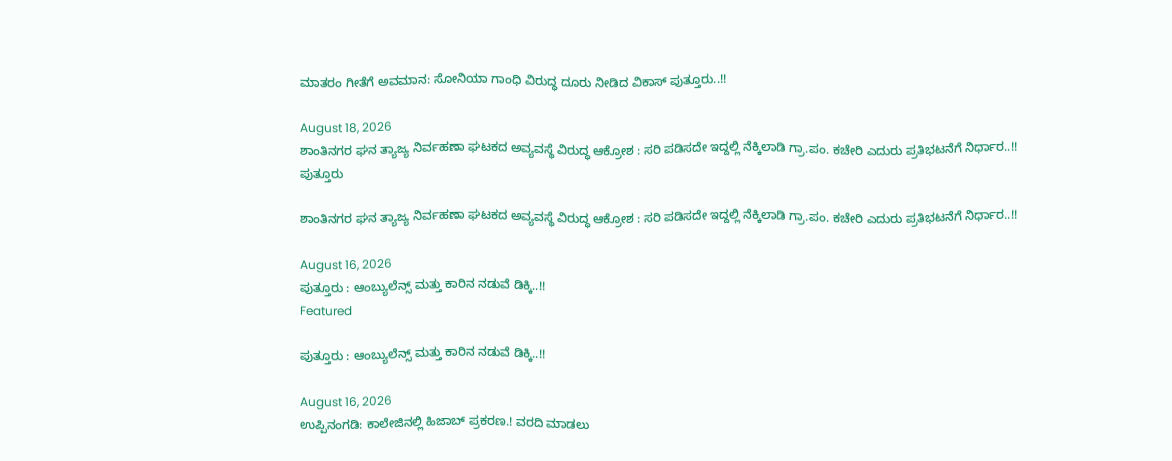ಮಾತರಂ ಗೀತೆಗೆ ಅವಮಾನ: ಸೋನಿಯಾ ಗಾಂಧಿ ವಿರುದ್ಧ ದೂರು ನೀಡಿದ ವಿಕಾಸ್ ಪುತ್ತೂರು..!!

August 18, 2026
ಶಾಂತಿನಗರ ಘನ ತ್ಯಾಜ್ಯ ನಿರ್ವಹಣಾ ಘಟಕದ ಅವ್ಯವಸ್ಥೆ ವಿರುದ್ಧ ಆಕ್ರೋಶ : ಸರಿ ಪಡಿಸದೇ ಇದ್ದಲ್ಲಿ ನೆಕ್ಕಿಲಾಡಿ ಗ್ರಾ.ಪಂ. ಕಚೇರಿ ಎದುರು ಪ್ರತಿಭಟನೆಗೆ ನಿರ್ಧಾರ..!!
ಪುತ್ತೂರು

ಶಾಂತಿನಗರ ಘನ ತ್ಯಾಜ್ಯ ನಿರ್ವಹಣಾ ಘಟಕದ ಅವ್ಯವಸ್ಥೆ ವಿರುದ್ಧ ಆಕ್ರೋಶ : ಸರಿ ಪಡಿಸದೇ ಇದ್ದಲ್ಲಿ ನೆಕ್ಕಿಲಾಡಿ ಗ್ರಾ.ಪಂ. ಕಚೇರಿ ಎದುರು ಪ್ರತಿಭಟನೆಗೆ ನಿರ್ಧಾರ..!!

August 16, 2026
ಪುತ್ತೂರು : ಆಂಬ್ಯುಲೆನ್ಸ್ ಮತ್ತು ಕಾರಿನ ನಡುವೆ ಡಿಕ್ಕಿ..!!
Featured

ಪುತ್ತೂರು : ಆಂಬ್ಯುಲೆನ್ಸ್ ಮತ್ತು ಕಾರಿನ ನಡುವೆ ಡಿಕ್ಕಿ..!!

August 16, 2026
ಉಪ್ಪಿನಂಗಡಿ: ಕಾಲೇಜಿನಲ್ಲಿ ಹಿಜಾಬ್ ಪ್ರಕರಣ.! ವರದಿ ಮಾಡಲು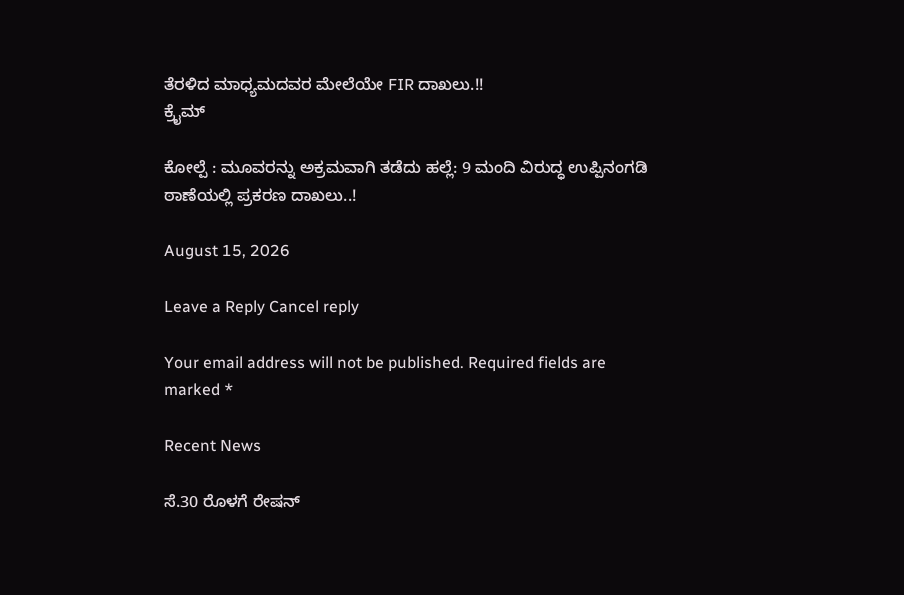ತೆರಳಿದ ಮಾಧ್ಯಮದವರ ಮೇಲೆಯೇ FIR ದಾಖಲು.!!
ಕ್ರೈಮ್

ಕೋಲ್ಪೆ : ಮೂವರನ್ನು ಅಕ್ರಮವಾಗಿ ತಡೆದು ಹಲ್ಲೆ: 9 ಮಂದಿ ವಿರುದ್ಧ ಉಪ್ಪಿನಂಗಡಿ ಠಾಣೆಯಲ್ಲಿ ಪ್ರಕರಣ ದಾಖಲು..!

August 15, 2026

Leave a Reply Cancel reply

Your email address will not be published. Required fields are marked *

Recent News

ಸೆ.30 ರೊಳಗೆ ರೇಷನ್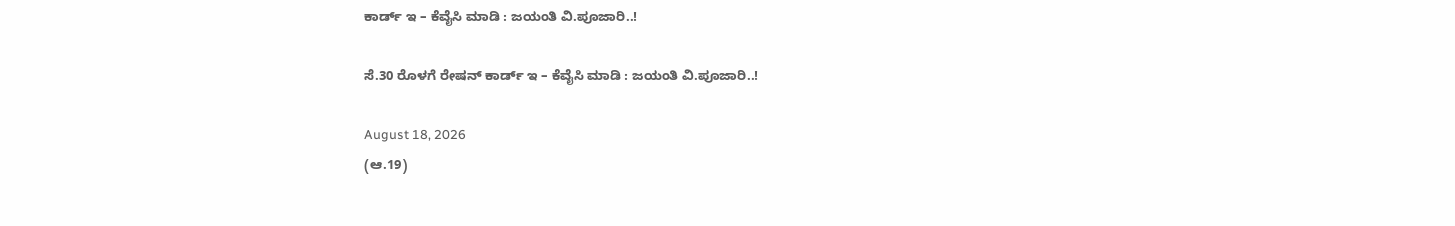ಕಾರ್ಡ್ ಇ – ಕೆವೈಸಿ ಮಾಡಿ : ಜಯಂತಿ ವಿ.ಪೂಜಾರಿ..!

ಸೆ.30 ರೊಳಗೆ ರೇಷನ್ ಕಾರ್ಡ್ ಇ – ಕೆವೈಸಿ ಮಾಡಿ : ಜಯಂತಿ ವಿ.ಪೂಜಾರಿ..!

August 18, 2026
(ಆ.19)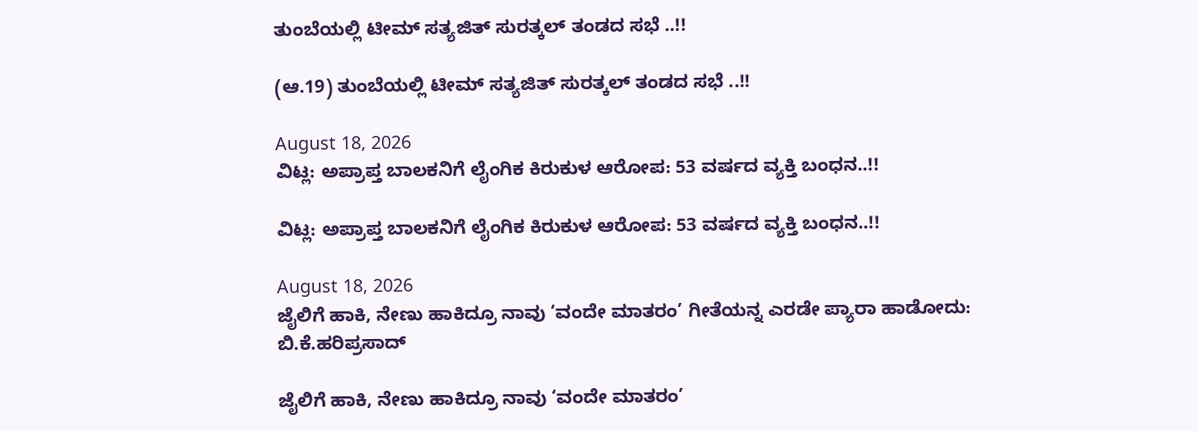ತುಂಬೆಯಲ್ಲಿ ಟೀಮ್ ಸತ್ಯಜಿತ್ ಸುರತ್ಕಲ್ ತಂಡದ ಸಭೆ ..!!

(ಆ.19) ತುಂಬೆಯಲ್ಲಿ ಟೀಮ್ ಸತ್ಯಜಿತ್ ಸುರತ್ಕಲ್ ತಂಡದ ಸಭೆ ..!!

August 18, 2026
ವಿಟ್ಲ: ಅಪ್ರಾಪ್ತ ಬಾಲಕನಿಗೆ ಲೈಂಗಿಕ ಕಿರುಕುಳ ಆರೋಪ: 53 ವರ್ಷದ ವ್ಯಕ್ತಿ ಬಂಧನ..!!

ವಿಟ್ಲ: ಅಪ್ರಾಪ್ತ ಬಾಲಕನಿಗೆ ಲೈಂಗಿಕ ಕಿರುಕುಳ ಆರೋಪ: 53 ವರ್ಷದ ವ್ಯಕ್ತಿ ಬಂಧನ..!!

August 18, 2026
ಜೈಲಿಗೆ ಹಾಕಿ, ನೇಣು ಹಾಕಿದ್ರೂ ನಾವು ‘ವಂದೇ ಮಾತರಂ’ ಗೀತೆಯನ್ನ ಎರಡೇ ಪ್ಯಾರಾ ಹಾಡೋದು: ಬಿ.ಕೆ.ಹರಿಪ್ರಸಾದ್‌

ಜೈಲಿಗೆ ಹಾಕಿ, ನೇಣು ಹಾಕಿದ್ರೂ ನಾವು ‘ವಂದೇ ಮಾತರಂ’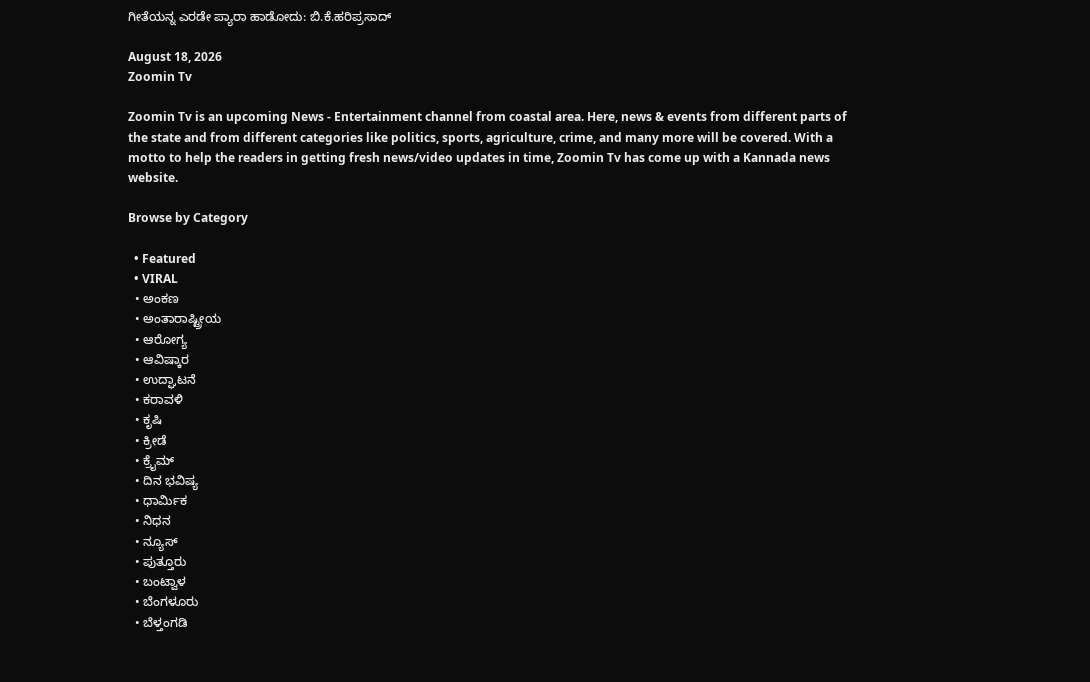ಗೀತೆಯನ್ನ ಎರಡೇ ಪ್ಯಾರಾ ಹಾಡೋದು: ಬಿ.ಕೆ.ಹರಿಪ್ರಸಾದ್‌

August 18, 2026
Zoomin Tv

Zoomin Tv is an upcoming News - Entertainment channel from coastal area. Here, news & events from different parts of the state and from different categories like politics, sports, agriculture, crime, and many more will be covered. With a motto to help the readers in getting fresh news/video updates in time, Zoomin Tv has come up with a Kannada news website.

Browse by Category

  • Featured
  • VIRAL
  • ಅಂಕಣ
  • ಅಂತಾರಾಷ್ಟ್ರೀಯ
  • ಆರೋಗ್ಯ
  • ಆವಿಷ್ಕಾರ
  • ಉದ್ಘಾಟನೆ
  • ಕರಾವಳಿ
  • ಕೃಷಿ
  • ಕ್ರೀಡೆ
  • ಕ್ರೈಮ್
  • ದಿನ ಭವಿಷ್ಯ
  • ಧಾರ್ಮಿಕ
  • ನಿಧನ
  • ನ್ಯೂಸ್
  • ಪುತ್ತೂರು
  • ಬಂಟ್ವಾಳ
  • ಬೆಂಗಳೂರು
  • ಬೆಳ್ತಂಗಡಿ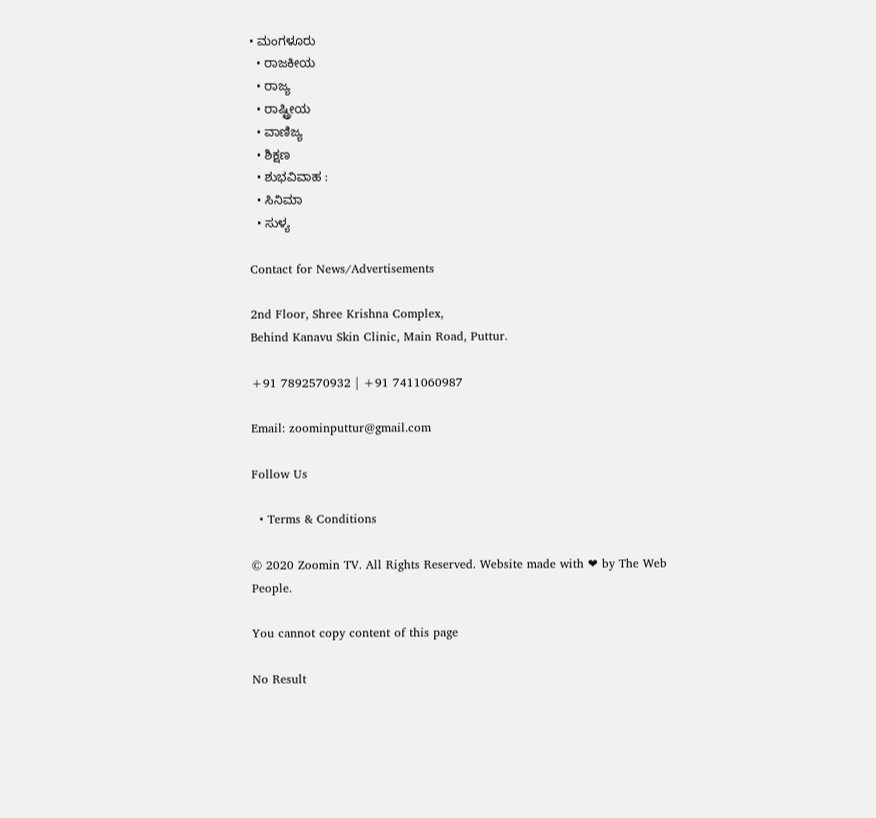• ಮಂಗಳೂರು
  • ರಾಜಕೀಯ
  • ರಾಜ್ಯ
  • ರಾಷ್ಟ್ರೀಯ
  • ವಾಣಿಜ್ಯ
  • ಶಿಕ್ಷಣ
  • ಶುಭವಿವಾಹ :
  • ಸಿನಿಮಾ
  • ಸುಳ್ಯ

Contact for News/Advertisements

2nd Floor, Shree Krishna Complex,
Behind Kanavu Skin Clinic, Main Road, Puttur.

+91 7892570932 | +91 7411060987

Email: zoominputtur@gmail.com

Follow Us

  • Terms & Conditions

© 2020 Zoomin TV. All Rights Reserved. Website made with ❤ by The Web People.

You cannot copy content of this page

No Result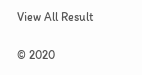View All Result

© 2020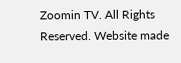Zoomin TV. All Rights Reserved. Website made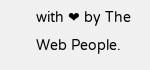with ❤ by The Web People.